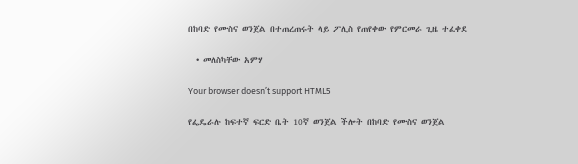በከባድ የሙስና ወንጀል በተጠረጠሩት ላይ ፖሊስ የጠየቀው የምርመራ ጊዜ ተፈቀደ

  • መለስካቸው አምሃ

Your browser doesn’t support HTML5

የፌዴራሉ ከፍተኛ ፍርድ ቤት 10ኛ ወንጀል ችሎት በከባድ የሙስና ወንጀል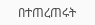በተጠረጠሩት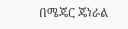በሜጄር ጄነራል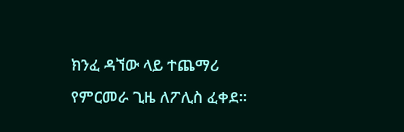ክንፈ ዳኘው ላይ ተጨማሪ የምርመራ ጊዜ ለፖሊስ ፈቀደ፡፡